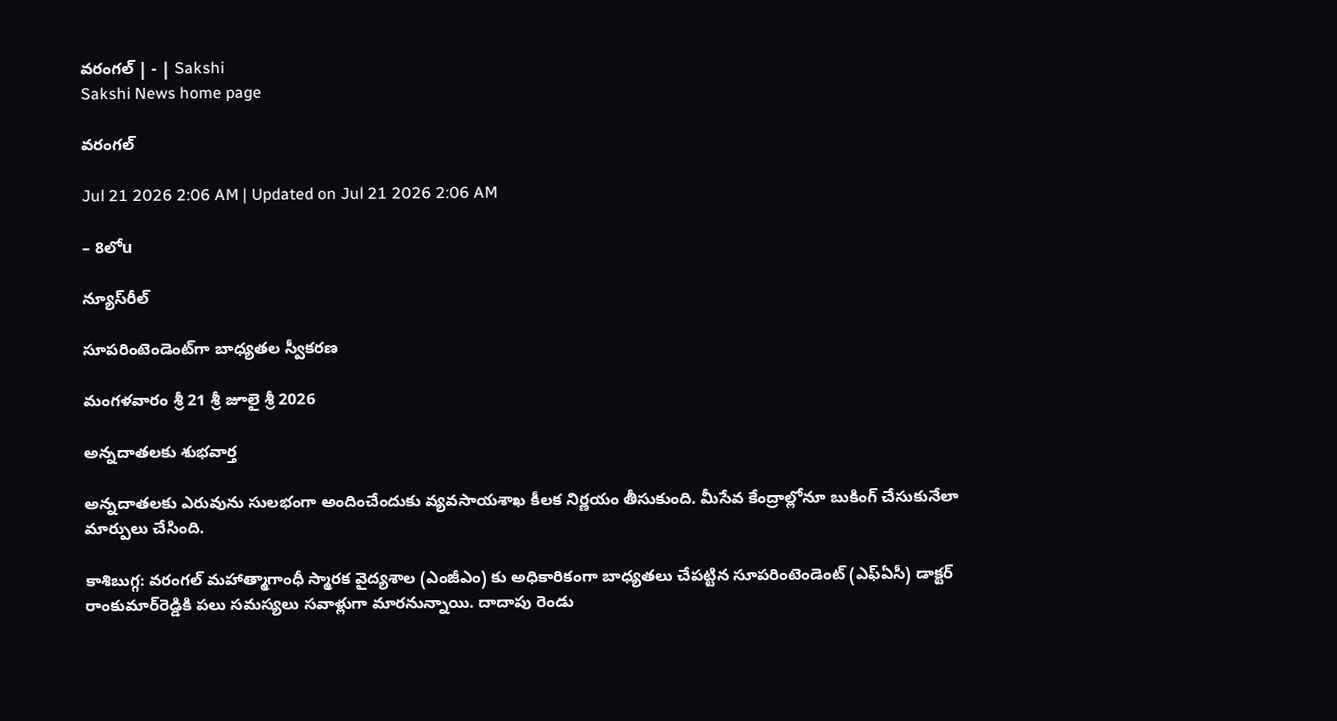వరంగల్‌ | - | Sakshi
Sakshi News home page

వరంగల్‌

Jul 21 2026 2:06 AM | Updated on Jul 21 2026 2:06 AM

– 8లోu

న్యూస్‌రీల్‌

సూపరింటెండెంట్‌గా బాధ్యతల స్వీకరణ

మంగళవారం శ్రీ 21 శ్రీ జూలై శ్రీ 2026

అన్నదాతలకు శుభవార్త

అన్నదాతలకు ఎరువును సులభంగా అందించేందుకు వ్యవసాయశాఖ కీలక నిర్ణయం తీసుకుంది. మీసేవ కేంద్రాల్లోనూ బుకింగ్‌ చేసుకునేలా మార్పులు చేసింది.

కాశిబుగ్గ: వరంగల్‌ మహాత్మాగాంధీ స్మారక వైద్యశాల (ఎంజీఎం) కు అధికారికంగా బాధ్యతలు చేపట్టిన సూపరింటెండెంట్‌ (ఎఫ్‌ఏసీ) డాక్టర్‌ రాంకుమార్‌రెడ్డికి పలు సమస్యలు సవాళ్లుగా మారనున్నాయి. దాదాపు రెండు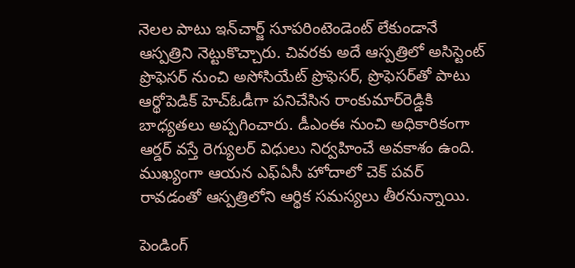నెలల పాటు ఇన్‌చార్జ్‌ సూపరింటెండెంట్‌ లేకుండానే ఆస్పత్రిని నెట్టుకొచ్చారు. చివరకు అదే ఆస్పత్రిలో అసిస్టెంట్‌ ప్రొఫెసర్‌ నుంచి అసోసియేట్‌ ప్రొఫెసర్‌, ప్రొఫెసర్‌తో పాటు ఆర్థోపెడిక్‌ హెచ్‌ఓడీగా పనిచేసిన రాంకుమార్‌రెడ్డికి బాధ్యతలు అప్పగించారు. డీఎంఈ నుంచి అధికారికంగా ఆర్డర్‌ వస్తే రెగ్యులర్‌ విధులు నిర్వహించే అవకాశం ఉంది. ముఖ్యంగా ఆయన ఎఫ్‌ఏసీ హోదాలో చెక్‌ పవర్‌ రావడంతో ఆస్పత్రిలోని ఆర్థిక సమస్యలు తీరనున్నాయి.

పెండింగ్‌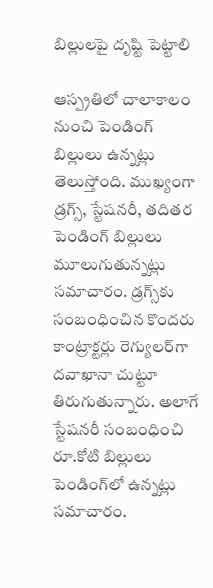బిల్లులపై దృష్టి పెట్టాలి

ఆస్ప్రతిలో చాలాకాలం నుంచి పెండింగ్‌ బిల్లులు ఉన్నట్లు తెలుస్తోంది. ముఖ్యంగా డ్రగ్స్‌, స్టేషనరీ, తదితర పెండింగ్‌ బిల్లులు మూలుగుతున్నట్లు సమాచారం. డ్రగ్స్‌కు సంబంధించిన కొందరు కాంట్రాక్టర్లు రెగ్యులర్‌గా దవాఖానా చుట్టూ తిరుగుతున్నారు. అలాగే స్టేషనరీ సంబంధించి రూ.కోటి బిల్లులు పెండింగ్‌లో ఉన్నట్లు సమాచారం.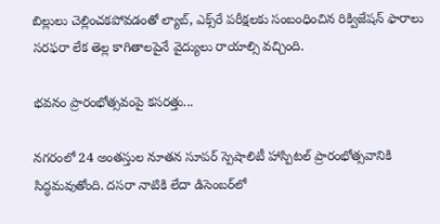బిల్లులు చెల్లించకపోవడంతో ల్యాబ్‌, ఎక్స్‌రే పరీక్షలకు సంబంధించిన రిక్విజేషన్‌ ఫారాలు సరఫరా లేక తెల్ల కాగితాలపైనే వైద్యులు రాయాల్సి వచ్చింది.

భవనం ప్రారంభోత్సవంపై కసరత్తు...

నగరంలో 24 అంతస్తుల నూతన సూపర్‌ స్పెషాలిటీ హాస్పిటల్‌ ప్రారంభోత్సవానికి సిద్ధమవుతోంది. దసరా నాటికి లేదా డిసెంబర్‌లో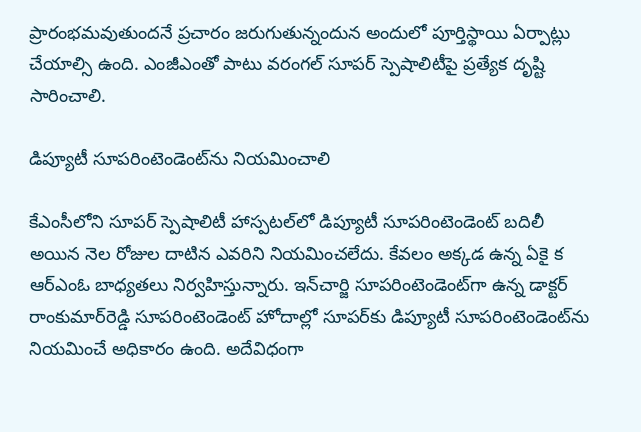ప్రారంభమవుతుందనే ప్రచారం జరుగుతున్నందున అందులో పూర్తిస్థాయి ఏర్పాట్లు చేయాల్సి ఉంది. ఎంజీఎంతో పాటు వరంగల్‌ సూపర్‌ స్పెషాలిటీపై ప్రత్యేక దృష్టి సారించాలి.

డిప్యూటీ సూపరింటెండెంట్‌ను నియమించాలి

కేఎంసీలోని సూపర్‌ స్పెషాలిటీ హాస్పటల్‌లో డిప్యూటీ సూపరింటెండెంట్‌ బదిలీ అయిన నెల రోజుల దాటిన ఎవరిని నియమించలేదు. కేవలం అక్కడ ఉన్న ఏకై క ఆర్‌ఎంఓ బాధ్యతలు నిర్వహిస్తున్నారు. ఇన్‌చార్జి సూపరింటెండెంట్‌గా ఉన్న డాక్టర్‌ రాంకుమార్‌రెడ్డి సూపరింటెండెంట్‌ హోదాల్లో సూపర్‌కు డిప్యూటీ సూపరింటెండెంట్‌ను నియమించే అధికారం ఉంది. అదేవిధంగా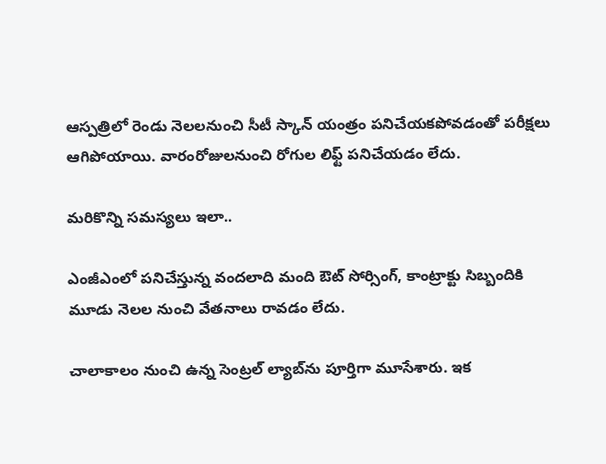ఆస్పత్రిలో రెండు నెలలనుంచి సీటీ స్కాన్‌ యంత్రం పనిచేయకపోవడంతో పరీక్షలు ఆగిపోయాయి. వారంరోజులనుంచి రోగుల లిఫ్ట్‌ పనిచేయడం లేదు.

మరికొన్ని సమస్యలు ఇలా..

ఎంజీఎంలో పనిచేస్తున్న వందలాది మంది ఔట్‌ సోర్సింగ్‌, కాంట్రాక్టు సిబ్బందికి మూడు నెలల నుంచి వేతనాలు రావడం లేదు.

చాలాకాలం నుంచి ఉన్న సెంట్రల్‌ ల్యాబ్‌ను పూర్తిగా మూసేశారు. ఇక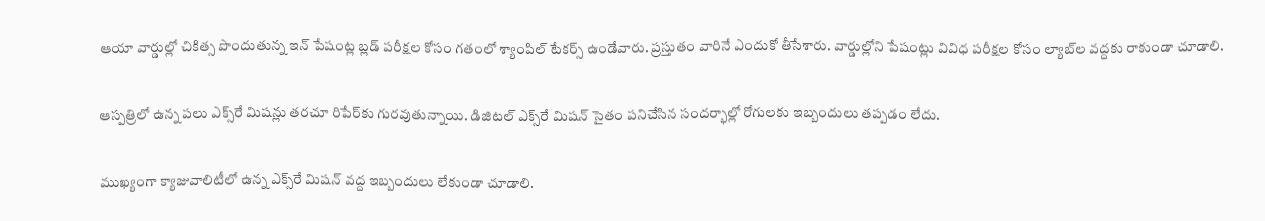ఆయా వార్డుల్లో చికిత్స పొందుతున్న ఇన్‌ పేషంట్ల బ్లడ్‌ పరీక్షల కోసం గతంలో శ్యాంపిల్‌ టేకర్స్‌ ఉండేవారు. ప్రస్తుతం వారినే ఎందుకో తీసేశారు. వార్డుల్లోని పేషంట్లు వివిధ పరీక్షల కోసం ల్యాబ్‌ల వద్దకు రాకుండా చూడాలి.

ఆస్పత్రిలో ఉన్న పలు ఎక్స్‌రే మిషన్లు తరచూ రిపేర్‌కు గురవుతున్నాయి. డిజిటల్‌ ఎక్స్‌రే మిషన్‌ సైతం పనిచేసిన సందర్భాల్లో రోగులకు ఇబ్బందులు తప్పడం లేదు.

ముఖ్యంగా క్యాజువాలిటీలో ఉన్న ఎక్స్‌రే మిషన్‌ వద్ద ఇబ్బందులు లేకుండా చూడాలి.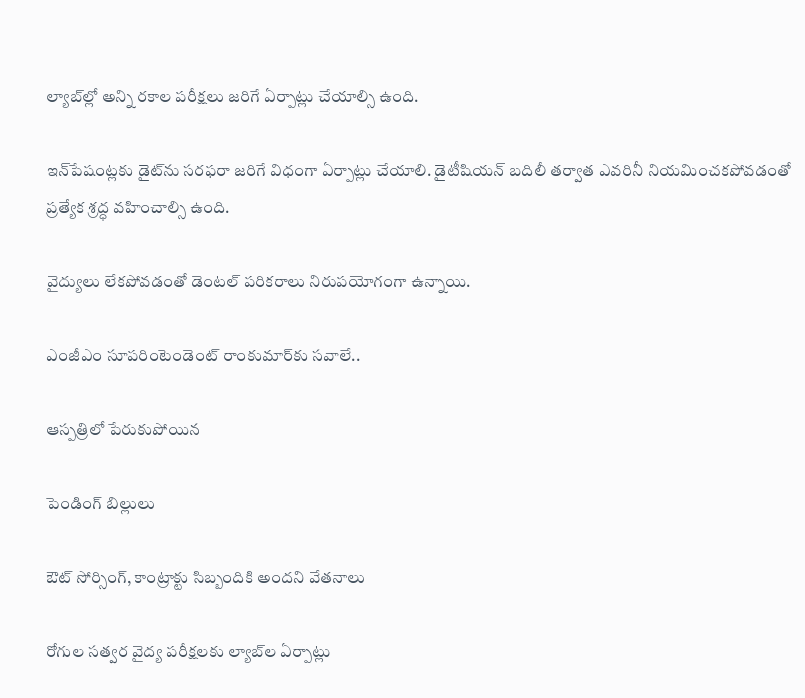ల్యాబ్‌ల్లో అన్ని రకాల పరీక్షలు జరిగే ఏర్పాట్లు చేయాల్సి ఉంది.

ఇన్‌పేషంట్లకు డైట్‌ను సరఫరా జరిగే విధంగా ఏర్పాట్లు చేయాలి. డైటీషియన్‌ బదిలీ తర్వాత ఎవరినీ నియమించకపోవడంతో ప్రత్యేక శ్రద్ధ వహించాల్సి ఉంది.

వైద్యులు లేకపోవడంతో డెంటల్‌ పరికరాలు నిరుపయోగంగా ఉన్నాయి.

ఎంజీఎం సూపరింటెండెంట్‌ రాంకుమార్‌కు సవాలే..

ఆస్పత్రిలో పేరుకుపోయిన

పెండింగ్‌ బిల్లులు

ఔట్‌ సోర్సింగ్‌, కాంట్రాక్టు సిబ్బందికి అందని వేతనాలు

రోగుల సత్వర వైద్య పరీక్షలకు ల్యాబ్‌ల ఏర్పాట్లు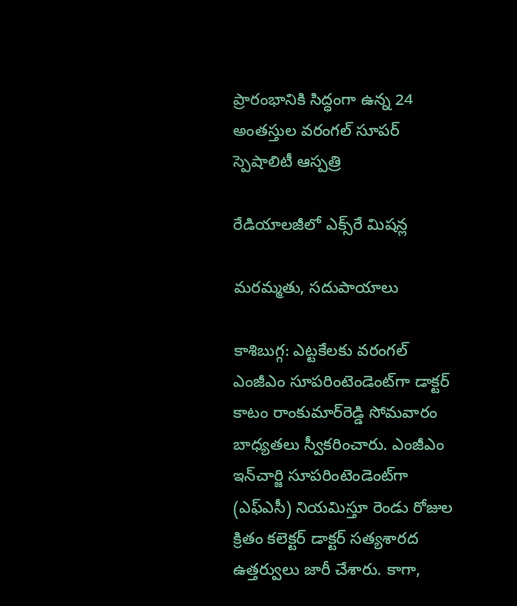ప్రారంభానికి సిద్ధంగా ఉన్న 24 అంతస్తుల వరంగల్‌ సూపర్‌ స్పెషాలిటీ ఆస్పత్రి

రేడియాలజీలో ఎక్స్‌రే మిషన్ల

మరమ్మతు, సదుపాయాలు

కాశిబుగ్గ: ఎట్టకేలకు వరంగల్‌ ఎంజీఎం సూపరింటెండెంట్‌గా డాక్టర్‌ కాటం రాంకుమార్‌రెడ్డి సోమవారం బాధ్యతలు స్వీకరించారు. ఎంజీఎం ఇన్‌చార్జి సూపరింటెండెంట్‌గా (ఎఫ్‌ఎసీ) నియమిస్తూ రెండు రోజుల క్రితం కలెక్టర్‌ డాక్టర్‌ సత్యశారద ఉత్తర్వులు జారీ చేశారు. కాగా,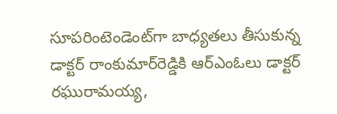సూపరింటెండెంట్‌గా బాధ్యతలు తీసుకున్న డాక్టర్‌ రాంకుమార్‌రెడ్డికి ఆర్‌ఎంఓలు డాక్టర్‌ రఘురామయ్య,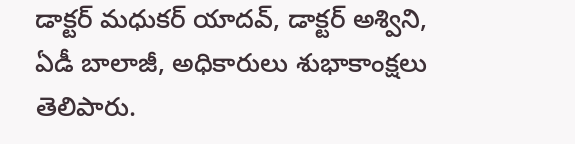డాక్టర్‌ మధుకర్‌ యాదవ్‌, డాక్టర్‌ అశ్విని, ఏడీ బాలాజీ, అధికారులు శుభాకాంక్షలు తెలిపారు.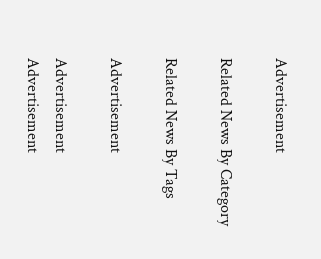Advertisement

Related News By Category

Related News By Tags

Advertisement

Advertisement
Advertisement